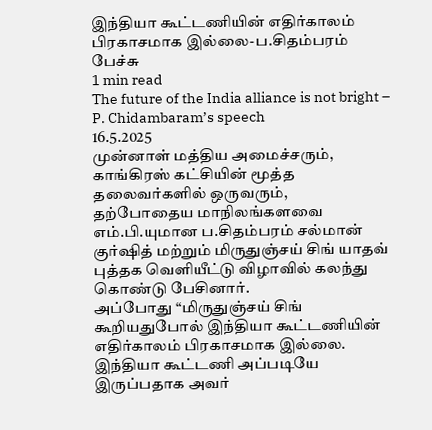இந்தியா கூட்டணியின் எதிர்காலம் பிரகாசமாக இல்லை-ப.சிதம்பரம் பேச்சு
1 min read
The future of the India alliance is not bright – P. Chidambaram’s speech
16.5.2025
முன்னாள் மத்திய அமைச்சரும், காங்கிரஸ் கட்சியின் மூத்த தலைவர்களில் ஒருவரும், தற்போதைய மாநிலங்களவை எம்.பி.யுமான ப.சிதம்பரம் சல்மான் குர்ஷித் மற்றும் மிருதுஞ்சய் சிங் யாதவ் புத்தக வெளியீட்டு விழாவில் கலந்து கொண்டு பேசினார்.
அப்போது “மிருதுஞ்சய் சிங் கூறியதுபோல் இந்தியா கூட்டணியின் எதிர்காலம் பிரகாசமாக இல்லை. இந்தியா கூட்டணி அப்படியே இருப்பதாக அவர்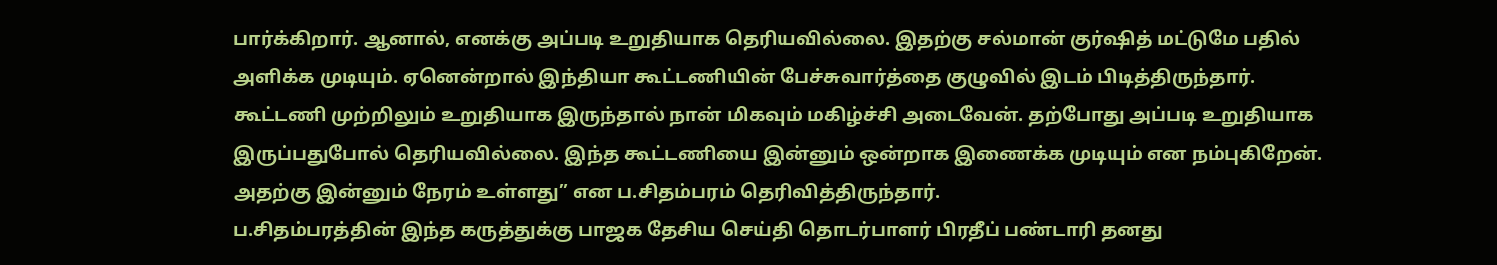பார்க்கிறார். ஆனால், எனக்கு அப்படி உறுதியாக தெரியவில்லை. இதற்கு சல்மான் குர்ஷித் மட்டுமே பதில் அளிக்க முடியும். ஏனென்றால் இந்தியா கூட்டணியின் பேச்சுவார்த்தை குழுவில் இடம் பிடித்திருந்தார். கூட்டணி முற்றிலும் உறுதியாக இருந்தால் நான் மிகவும் மகிழ்ச்சி அடைவேன். தற்போது அப்படி உறுதியாக இருப்பதுபோல் தெரியவில்லை. இந்த கூட்டணியை இன்னும் ஒன்றாக இணைக்க முடியும் என நம்புகிறேன். அதற்கு இன்னும் நேரம் உள்ளது” என ப.சிதம்பரம் தெரிவித்திருந்தார்.
ப.சிதம்பரத்தின் இந்த கருத்துக்கு பாஜக தேசிய செய்தி தொடர்பாளர் பிரதீப் பண்டாரி தனது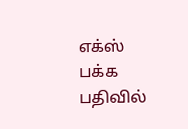எக்ஸ் பக்க பதிவில்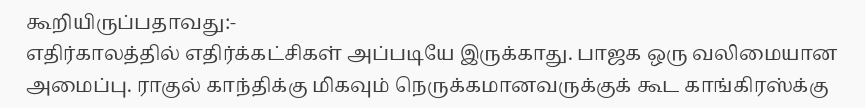கூறியிருப்பதாவது:-
எதிர்காலத்தில் எதிர்க்கட்சிகள் அப்படியே இருக்காது. பாஜக ஒரு வலிமையான அமைப்பு. ராகுல் காந்திக்கு மிகவும் நெருக்கமானவருக்குக் கூட காங்கிரஸ்க்கு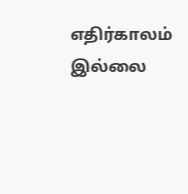எதிர்காலம் இல்லை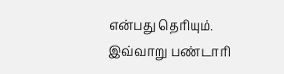என்பது தெரியும்.
இவ்வாறு பண்டாரி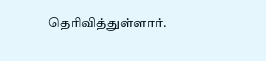தெரிவித்துள்ளார்.